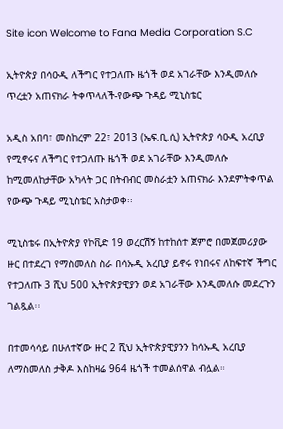Site icon Welcome to Fana Media Corporation S.C

ኢትዮጵያ በሳዑዲ ለችግር የተጋለጡ ዜጎች ወደ አገራቸው እንዲመለሱ ጥረቷን አጠናክራ ትቀጥላለች-የውጭ ጉዳይ ሚኒስቴር

አዲስ አበባ፣ መስከረም 22፣ 2013 (ኤፍ.ቢ.ሲ) ኢትዮጵያ ሳዑዲ አረቢያ የሚኖሩና ለችግር የተጋለጡ ዜጎች ወደ አገራቸው እንዲመለሱ ከሚመለከታቸው አካላት ጋር በትብብር መስራቷን አጠናክራ እንደምትቀጥል የውጭ ጉዳይ ሚኒስቴር አስታወቀ፡፡

ሚኒስቴሩ በኢትዮጵያ የኮቪድ 19 ወረርሽኝ ከተከሰተ ጀምሮ በመጀመሪያው ዙር በተደረገ የማስመለስ ስራ በሳኡዲ አረቢያ ይኖሩ የነበሩና ለከፍተኛ ችግር የተጋለጡ 3 ሺህ 500 ኢትዮጵያዊያን ወደ አገራቸው እንዲመለሱ መደረጉን ገልጿል፡፡

በተመሳሳይ በሁለተኛው ዙር 2 ሺህ ኢትዮጵያዊያንን ከሳኡዲ አረቢያ ለማስመለስ ታቅዶ እስከዛሬ 964 ዜጎች ተመልሰዋል ብሏል።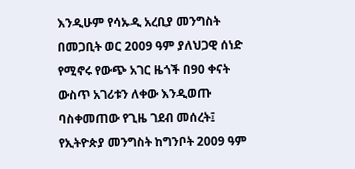እንዲሁም የሳኡዲ አረቢያ መንግስት በመጋቢት ወር 2009 ዓም ያለህጋዊ ሰነድ የሚኖሩ የውጭ አገር ዜጎች በ90 ቀናት ውስጥ አገሪቱን ለቀው እንዲወጡ ባስቀመጠው የጊዜ ገደብ መሰረት፤ የኢትዮጵያ መንግስት ከግንቦት 2009 ዓም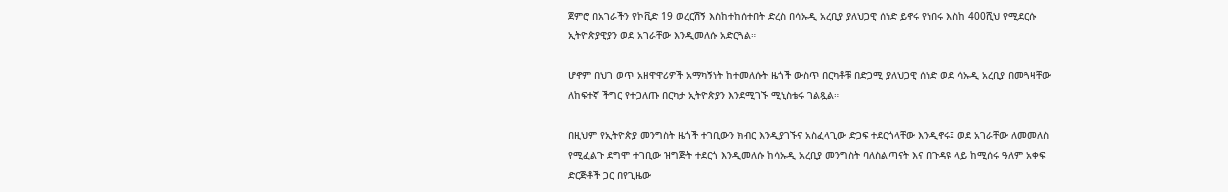ጀምሮ በአገራችን የኮቪድ 19 ወረርሽኝ እስከተከሰተበት ድረስ በሳኡዲ አረቢያ ያለህጋዊ ሰነድ ይኖሩ የነበሩ እስከ 400ሺህ የሚደርሱ ኢትዮጵያዊያን ወደ አገራቸው እንዲመለሱ አድርጓል።

ሆኖም በህገ ወጥ አዘዋዋሪዎች አማካኝነት ከተመለሱት ዜጎች ውስጥ በርካቶቹ በድጋሚ ያለህጋዊ ሰነድ ወደ ሳኡዲ አረቢያ በመጓዛቸው ለከፍተኛ ችግር የተጋለጡ በርካታ ኢትዮጵያን እንደሚገኙ ሚኒስቴሩ ገልጿል።

በዚህም የኢትዮጵያ መንግስት ዜጎች ተገቢውን ክብር እንዲያገኙና አስፈላጊው ድጋፍ ተደርጎላቸው እንዲኖሩ፤ ወደ አገራቸው ለመመለስ የሚፈልጉ ደግሞ ተገቢው ዝግጅት ተደርጎ እንዲመለሱ ከሳኡዲ አረቢያ መንግስት ባለስልጣናት እና በጉዳዩ ላይ ከሚሰሩ ዓለም አቀፍ ድርጅቶች ጋር በየጊዜው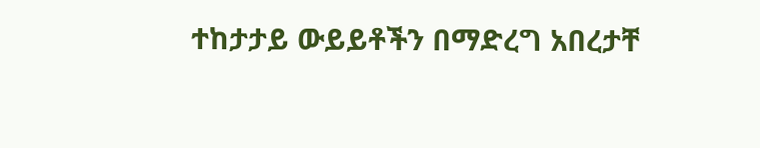ተከታታይ ውይይቶችን በማድረግ አበረታቸ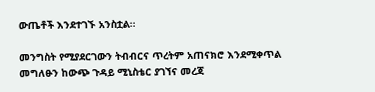ውጤቶች እንደተገኙ አንስቷል፡፡

መንግስት የሚያደርገውን ትብብርና ጥረትም አጠናክሮ እንደሚቀጥል መግለፁን ከውጭ ጉዳይ ሚኒስቴር ያገኘና መረጃ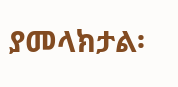ያመላክታል፡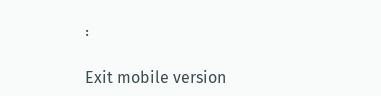፡

Exit mobile version